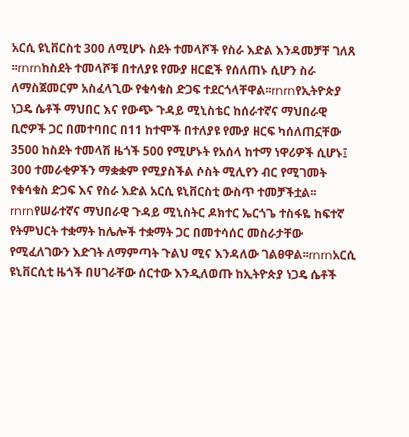አርሲ ዩኒቨርስቲ 300 ለሚሆኑ ስደት ተመላሾች የስራ እድል እንዳመቻቸ ገለጸ ፡፡rnrnከስደት ተመላሾቹ በተለያዩ የሙያ ዘርፎች የሰለጠኑ ሲሆን ስራ ለማስጀመርም አስፈላጊው የቁሳቁስ ድጋፍ ተደርጎላቸዋል፡፡rnrnየኢትዮጵያ ነጋዴ ሴቶች ማህበር እና የውጭ ጉዳይ ሚኒስቴር ከሰራተኛና ማህበራዊ ቢሮዎች ጋር በመተባበር በ11 ከተሞች በተለያዩ የሙያ ዘርፍ ካሰለጠኗቸው 3500 ከስደት ተመላሽ ዜጎች 500 የሚሆኑት የአሰላ ከተማ ነዋሪዎች ሲሆኑ፤ 300 ተመራቂዎችን ማቋቋም የሚያስችል ሶስት ሚሊየን ብር የሚገመት የቁሳቁስ ድጋፍ እና የስራ እድል አርሲ ዩኒቨርስቲ ውስጥ ተመቻችቷል፡፡rnrnየሠራተኛና ማህበራዊ ጉዳይ ሚኒስትር ዶክተር ኤርጎጌ ተስፋዬ ከፍተኛ የትምህርት ተቋማት ከሌሎች ተቋማት ጋር በመተሳሰር መስራታቸው የሚፈለገውን እድገት ለማምጣት ጉልህ ሚና እንዳለው ገልፀዋል፡፡rnrnአርሲ ዩኒቨርሲቲ ዜጎች በሀገራቸው ሰርተው እንዲለወጡ ከኢትዮጵያ ነጋዴ ሴቶች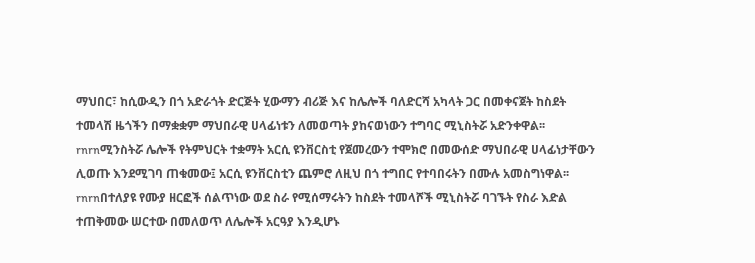ማህበር፣ ከሲውዲን በጎ አድራጎት ድርጅት ሂውማን ብሪጅ እና ከሌሎች ባለድርሻ አካላት ጋር በመቀናጀት ከስደት ተመላሽ ዜጎችን በማቋቋም ማህበራዊ ሀላፊነቱን ለመወጣት ያከናወነውን ተግባር ሚኒስትሯ አድንቀዋል፡፡rnrnሚንስትሯ ሌሎች የትምህርት ተቋማት አርሲ ዩንቨርስቲ የጀመረውን ተሞክሮ በመውሰድ ማህበራዊ ሀላፊነታቸውን ሊወጡ እንደሚገባ ጠቁመው፤ አርሲ ዩንቨርስቲን ጨምሮ ለዚህ በጎ ተግበር የተባበሩትን በሙሉ አመስግነዋል፡፡rnrnበተለያዩ የሙያ ዘርፎች ሰልጥነው ወደ ስራ የሚሰማሩትን ከስደት ተመላሾች ሚኒስትሯ ባገኙት የስራ እድል ተጠቅመው ሠርተው በመለወጥ ለሌሎች አርዓያ እንዲሆኑ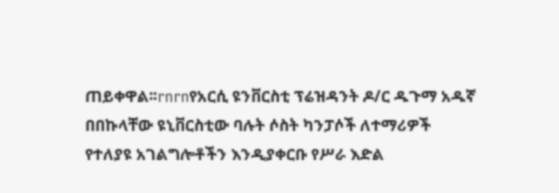ጠይቀዋል፡፡rnrnየአርሲ ዩንቨርስቲ ፕሬዝዳንት ዶ/ር ዱጉማ አዱኛ በበኩላቸው ዩኒቨርስቲው ባሉት ሶስት ካንፓሶች ለተማሪዎች የተለያዩ አገልግሎቶችን እንዲያቀርቡ የሥራ እድል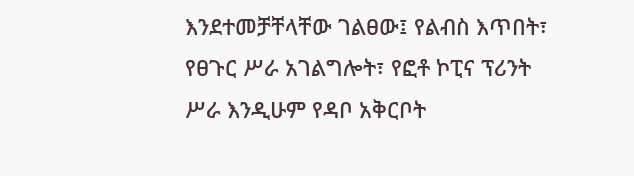እንደተመቻቸላቸው ገልፀው፤ የልብስ እጥበት፣ የፀጉር ሥራ አገልግሎት፣ የፎቶ ኮፒና ፕሪንት ሥራ እንዲሁም የዳቦ አቅርቦት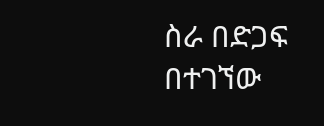ስራ በድጋፍ በተገኘው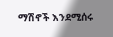ማሽኖች እንደሚሰሩ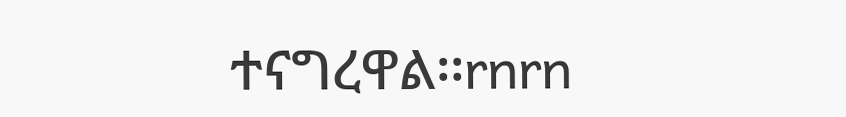ተናግረዋል፡፡rnrn